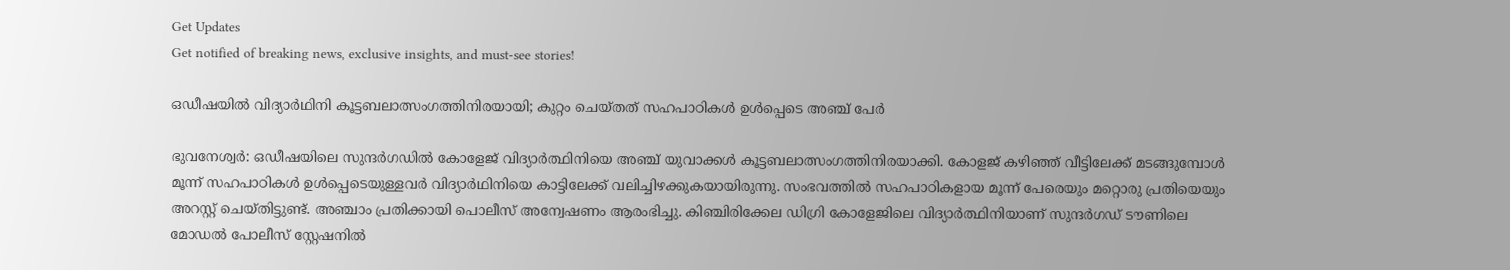Get Updates
Get notified of breaking news, exclusive insights, and must-see stories!

ഒഡീഷയില്‍ വിദ്യാര്‍ഥിനി കൂട്ടബലാത്സംഗത്തിനിരയായി; കുറ്റം ചെയ്തത് സഹപാഠികള്‍ ഉള്‍പ്പെടെ അഞ്ച് പേര്‍

ഭുവനേശ്വര്‍: ഒഡീഷയിലെ സുന്ദര്‍ഗഡില്‍ കോളേജ് വിദ്യാര്‍ത്ഥിനിയെ അഞ്ച് യുവാക്കള്‍ കൂട്ടബലാത്സംഗത്തിനിരയാക്കി. കോളജ് കഴിഞ്ഞ് വീട്ടിലേക്ക് മടങ്ങുമ്പോള്‍ മൂന്ന് സഹപാഠികള്‍ ഉള്‍പ്പെടെയുള്ളവര്‍ വിദ്യാര്‍ഥിനിയെ കാട്ടിലേക്ക് വലിച്ചിഴക്കുകയായിരുന്നു. സംഭവത്തില്‍ സഹപാഠികളായ മൂന്ന് പേരെയും മറ്റൊരു പ്രതിയെയും അറസ്റ്റ് ചെയ്തിട്ടുണ്ട്. അഞ്ചാം പ്രതിക്കായി പൊലീസ് അന്വേഷണം ആരംഭിച്ചു. കിഞ്ചിരിക്കേല ഡിഗ്രി കോളേജിലെ വിദ്യാര്‍ത്ഥിനിയാണ് സുന്ദര്‍ഗഡ് ടൗണിലെ മോഡല്‍ പോലീസ് സ്റ്റേഷനില്‍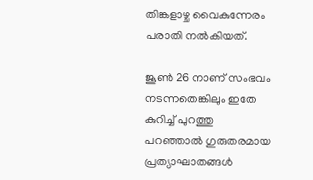തിങ്കളാഴ്ച വൈകുന്നേരം പരാതി നല്‍കിയത്.

ജൂണ്‍ 26 നാണ് സംഭവം നടന്നതെങ്കിലും ഇതേ കുറിച്ച് പുറത്തു പറഞ്ഞാല്‍ ഗുരുതരമായ പ്രത്യാഘാതങ്ങള്‍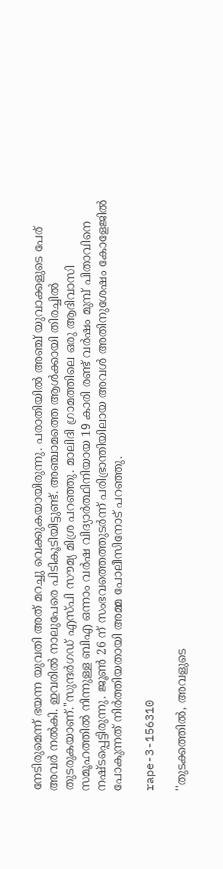നേടിരുമെന്ന് ഭയന്ന യുവതി അത് മറച്ചു വെക്കുകയായിരുന്നു. പരാതിയില്‍ അഞ്ച് യുവാക്കളുടെ പേര് അവര്‍ നല്‍കി. ഇവരില്‍ നാലുപേരെ പിടികൂടിയിട്ടുണ്ട്. അഞ്ചാമത്തെ ആള്‍ക്കായി തിരച്ചില്‍ തുടരുകയാണ്.''സുന്ദര്‍ഗഡ് എസ്പി സൗമ്യ മിശ്ര പറഞ്ഞു. മാലിദി ഗ്രാമത്തിലെ ഒരു ആദിവാസി സമൂഹത്തില്‍ നിന്നുള്ള ബിഎ ഒന്നാം വര്‍ഷ വിദ്യാര്‍ത്ഥിനിയായ 19 കാരി രണ്ട് വര്‍ഷം മുമ്പ് പിതാവിനെ നഷ്ടപ്പെട്ടിരുന്നു. ജൂണ്‍ 26 ന് സംഭവത്തെത്തുടര്‍ന്ന് പരിഭ്രാന്തിയിലായ അവള്‍ അതിനുശേഷം കോളേജില്‍ പോകുന്നത് നിര്‍ത്തിയതായി അമ്മ പോലീസിനോട് പറഞ്ഞു.

rape-3-156310

''തുടക്കത്തില്‍, അവളുടെ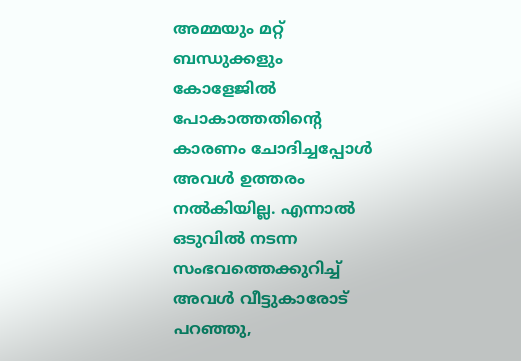അമ്മയും മറ്റ് ബന്ധുക്കളും കോളേജില്‍ പോകാത്തതിന്റെ കാരണം ചോദിച്ചപ്പോള്‍ അവള്‍ ഉത്തരം നല്‍കിയില്ല. എന്നാല്‍ ഒടുവില്‍ നടന്ന സംഭവത്തെക്കുറിച്ച് അവള്‍ വീട്ടുകാരോട് പറഞ്ഞു,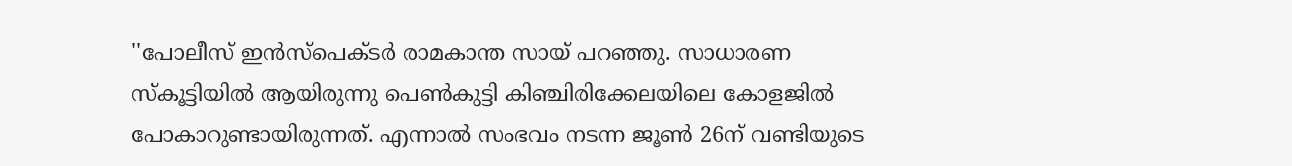''പോലീസ് ഇന്‍സ്‌പെക്ടര്‍ രാമകാന്ത സായ് പറഞ്ഞു. സാധാരണ സ്‌കൂട്ടിയില്‍ ആയിരുന്നു പെണ്‍കുട്ടി കിഞ്ചിരിക്കേലയിലെ കോളജില്‍ പോകാറുണ്ടായിരുന്നത്. എന്നാല്‍ സംഭവം നടന്ന ജൂണ്‍ 26ന് വണ്ടിയുടെ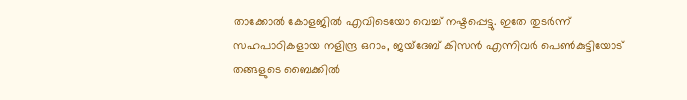താക്കോല്‍ കോളജില്‍ എവിടെയോ വെച്ച് നഷ്ടപ്പെട്ടു. ഇതേ തുടര്‍ന്ന് സഹപാഠികളായ നളിന്ദ്ര ഒറാം, ജയ്‌ദേബ് കിസന്‍ എന്നിവര്‍ പെണ്‍കുട്ടിയോട് തങ്ങളുടെ ബൈക്കില്‍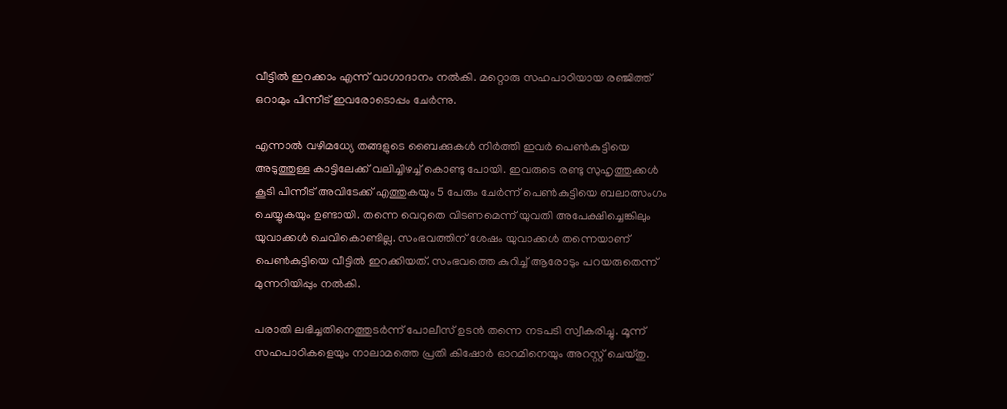വീട്ടില്‍ ഇറക്കാം എന്ന് വാഗാദാനം നല്‍കി. മറ്റൊരു സഹപാഠിയായ രഞ്ജിത്ത് ഒറാമും പിന്നീട് ഇവരോടൊപ്പം ചേര്‍ന്നു.

എന്നാല്‍ വഴിമധ്യേ തങ്ങളുടെ ബൈക്കുകള്‍ നിര്‍ത്തി ഇവര്‍ പെണ്‍കുട്ടിയെ അടുത്തുള്ള കാട്ടിലേക്ക് വലിച്ചിഴച്ച് കൊണ്ടു പോയി. ഇവരുടെ രണ്ടു സുഹൃത്തുക്കള്‍ കൂടി പിന്നീട് അവിടേക്ക് എത്തുകയും 5 പേരും ചേര്‍ന്ന് പെണ്‍കുട്ടിയെ ബലാത്സംഗം ചെയ്യുകയും ഉണ്ടായി. തന്നെ വെറുതെ വിടണമെന്ന് യുവതി അപേക്ഷിച്ചെങ്കിലും യുവാക്കള്‍ ചെവികൊണ്ടില്ല. സംഭവത്തിന് ശേഷം യുവാക്കള്‍ തന്നെയാണ് പെണ്‍കുട്ടിയെ വീട്ടില്‍ ഇറക്കിയത്. സംഭവത്തെ കുറിച്ച് ആരോടും പറയരുതെന്ന് മുന്നറിയിപ്പും നല്‍കി.

പരാതി ലഭിച്ചതിനെത്തുടര്‍ന്ന് പോലീസ് ഉടന്‍ തന്നെ നടപടി സ്വീകരിച്ചു. മൂന്ന് സഹപാഠികളെയും നാലാമത്തെ പ്രതി കിഷോര്‍ ഓറമിനെയും അറസ്റ്റ് ചെയ്തു.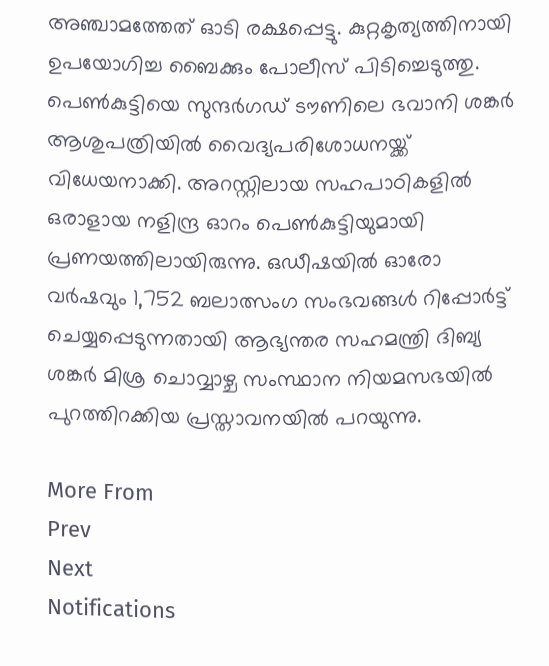അഞ്ചാമത്തേത് ഓടി രക്ഷപ്പെട്ടു. കുറ്റകൃത്യത്തിനായി ഉപയോഗിച്ച ബൈക്കും പോലീസ് പിടിച്ചെടുത്തു. പെണ്‍കുട്ടിയെ സുന്ദര്‍ഗഡ് ടൗണിലെ ഭവാനി ശങ്കര്‍ ആശുപത്രിയില്‍ വൈദ്യപരിശോധനയ്ക്ക് വിധേയനാക്കി. അറസ്റ്റിലായ സഹപാഠികളില്‍ ഒരാളായ നളിന്ദ്ര ഓറം പെണ്‍കുട്ടിയുമായി പ്രണയത്തിലായിരുന്നു. ഒഡീഷയില്‍ ഓരോ വര്‍ഷവും 1,752 ബലാത്സംഗ സംഭവങ്ങള്‍ റിപ്പോര്‍ട്ട് ചെയ്യപ്പെടുന്നതായി ആഭ്യന്തര സഹമന്ത്രി ദിബ്യ ശങ്കര്‍ മിശ്ര ചൊവ്വാഴ്ച സംസ്ഥാന നിയമസഭയില്‍ പുറത്തിറക്കിയ പ്രസ്താവനയില്‍ പറയുന്നു.

More From
Prev
Next
Notifications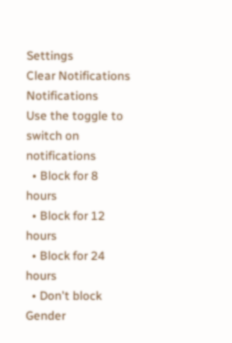Settings
Clear Notifications
Notifications
Use the toggle to switch on notifications
  • Block for 8 hours
  • Block for 12 hours
  • Block for 24 hours
  • Don't block
Gender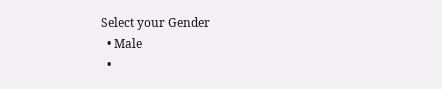Select your Gender
  • Male
  •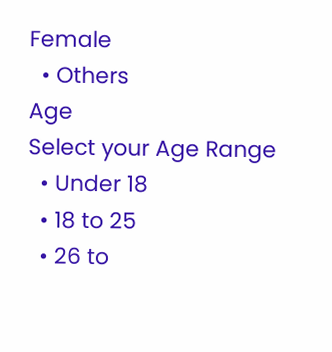Female
  • Others
Age
Select your Age Range
  • Under 18
  • 18 to 25
  • 26 to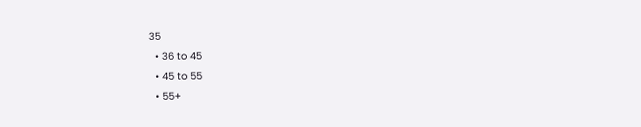35
  • 36 to 45
  • 45 to 55
  • 55+